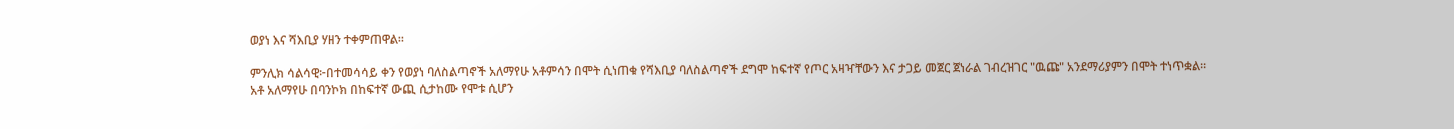ወያነ እና ሻእቢያ ሃዘን ተቀምጠዋል።

ምንሊክ ሳልሳዊ፦በተመሳሳይ ቀን የወያነ ባለስልጣኖች አለማየሁ አቶምሳን በሞት ሲነጠቁ የሻእቢያ ባለስልጣኖች ደግሞ ከፍተኛ የጦር አዛዣቸውን እና ታጋይ መጀር ጀነራል ገብረዝገር "ዉጩ" አንደማሪያምን በሞት ተነጥቋል።
አቶ አለማየሁ በባንኮክ በከፍተኛ ውጪ ሲታከሙ የሞቱ ሲሆን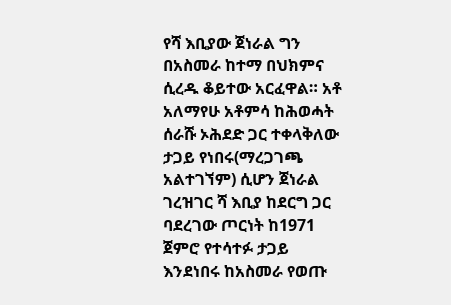የሻ እቢያው ጀነራል ግን በአስመራ ከተማ በህክምና ሲረዱ ቆይተው አርፈዋል። አቶ አለማየሁ አቶምሳ ከሕወሓት ሰራሹ ኦሕደድ ጋር ተቀላቅለው ታጋይ የነበሩ(ማረጋገጫ አልተገኘም) ሲሆን ጀነራል ገረዝገር ሻ እቢያ ከደርግ ጋር ባደረገው ጦርነት ከ1971 ጀምሮ የተሳተፉ ታጋይ እንደነበሩ ከአስመራ የወጡ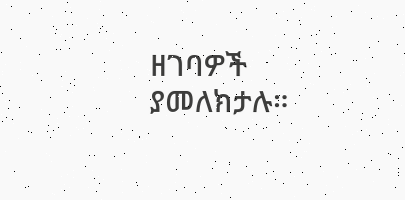ዘገባዎች ያመለክታሉ።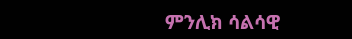ምንሊክ ሳልሳዊ